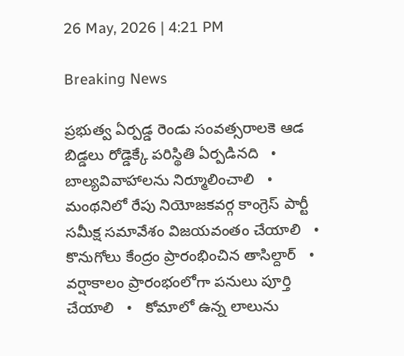26 May, 2026 | 4:21 PM

Breaking News

ప్రభుత్వ ఏర్పడ్డ రెండు సంవత్సరాలకె ఆడ బిడ్డలు రోడ్డెక్కే పరిస్థితి ఏర్పడినది   •   బాల్యవివాహాలను నిర్మూలించాలి   •   మంథనిలో రేపు నియోజకవర్గ కాంగ్రెస్ పార్టీ సమీక్ష సమావేశం విజయవంతం చేయాలి   •   కొనుగోలు కేంద్రం ప్రారంభించిన తాసిల్దార్   •   వర్షాకాలం ప్రారంభంలోగా పనులు పూర్తి చేయాలి   •   కోమాలో ఉన్న లాలును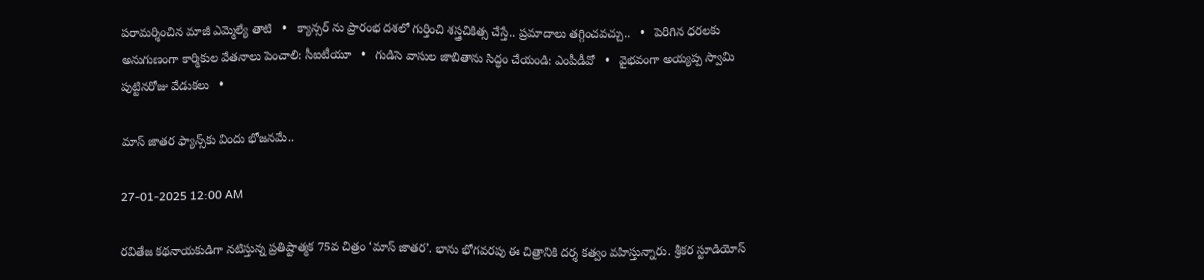పరామర్శించిన మాజీ ఎమ్మెల్యే తాటి   •   క్యాన్సర్ ను ప్రారంభ దశలో గుర్తించి శస్త్రచికిత్స చేస్తే.. ప్రమాదాలు తగ్గించవచ్చు..   •   పెరిగిన ధరలకు అనుగుణంగా కార్మికుల వేతనాలు పెంచాలి: సీఐటీయూ   •   గుడిసె వాసుల జాబితాను సిద్ధం చేయండి: ఎంపీడీవో   •   వైభవంగా అయ్యప్ప స్వామి పుట్టినరోజు వేడుకలు   •

మాస్ జాతర ఫ్యాన్స్‌కు విందు భోజనమే..

27-01-2025 12:00 AM

రవితేజ కథనాయకుడిగా నటిస్తున్న ప్రతిష్టాత్మక 75వ చిత్రం ‘మాస్ జాతర’. భాను భోగవరపు ఈ చిత్రానికి దర్శ కత్వం వహిస్తున్నారు. శ్రీకర స్టూడియోస్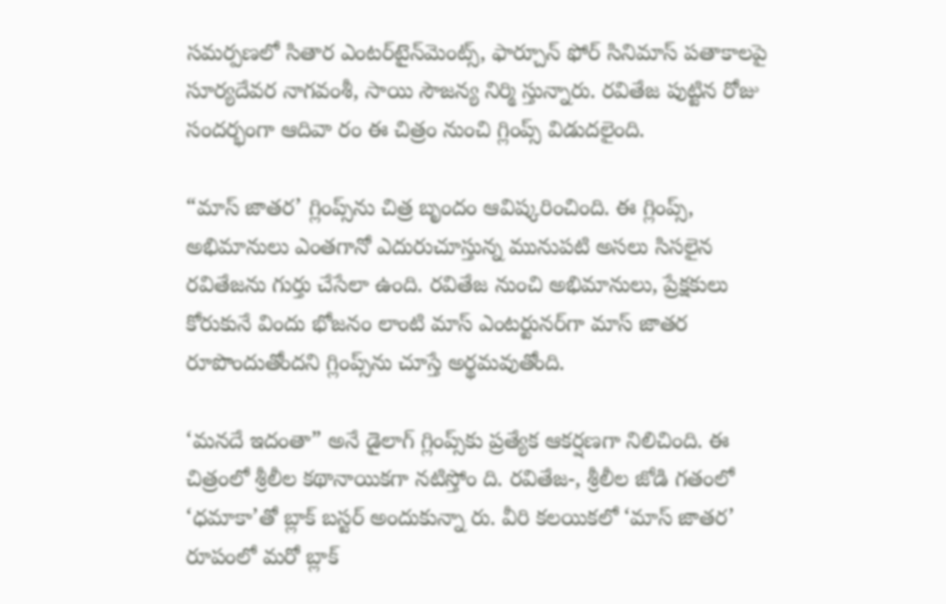సమర్పణలో సితార ఎంటర్‌టైన్‌మెంట్స్, ఫార్చూన్ ఫోర్ సినిమాస్ పతాకాలపై సూర్యదేవర నాగవంశీ, సాయి సౌజన్య నిర్మి స్తున్నారు. రవితేజ పుట్టిన రోజు సందర్భంగా ఆదివా రం ఈ చిత్రం నుంచి గ్లింప్స్ విడుదలైంది.

“మాస్ జాతర’ గ్లింప్స్‌ను చిత్ర బృందం ఆవిష్కరించింది. ఈ గ్లింప్స్, అభిమానులు ఎంతగానో ఎదురుచూస్తున్న మునుపటి అసలు సిసలైన రవితేజను గుర్తు చేసేలా ఉంది. రవితేజ నుంచి అభిమానులు, ప్రేక్షకులు కోరుకునే విందు భోజనం లాంటి మాస్ ఎంటర్టునర్‌గా మాస్ జాతర రూపొందుతోందని గ్లింప్స్‌ను చూస్తే అర్థమవుతోంది.

‘మనదే ఇదంతా” అనే డైలాగ్ గ్లింప్స్‌కు ప్రత్యేక ఆకర్షణగా నిలిచింది. ఈ చిత్రంలో శ్రీలీల కథానాయికగా నటిస్తోం ది. రవితేజ-, శ్రీలీల జోడి గతంలో ‘ధమాకా’తో బ్లాక్ బస్టర్ అందుకున్నా రు. వీరి కలయికలో ‘మాస్ జాతర’ రూపంలో మరో బ్లాక్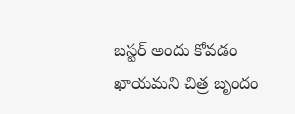బస్టర్ అందు కోవడం ఖాయమని చిత్ర బృందం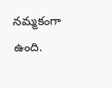నమ్మకంగా ఉంది.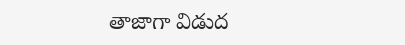తాజాగా విడుద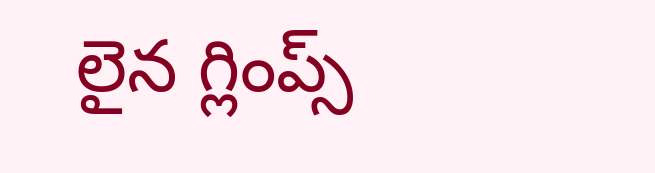లైన గ్లింప్స్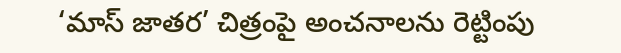‘మాస్ జాతర’ చిత్రంపై అంచనాలను రెట్టింపు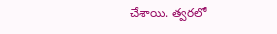చేశాయి. త్వరలో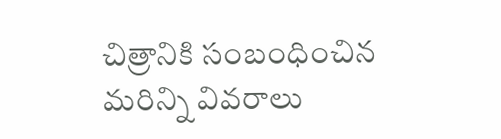చిత్రానికి సంబంధించిన మరిన్ని వివరాలు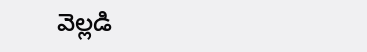వెల్లడి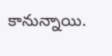కానున్నాయి.